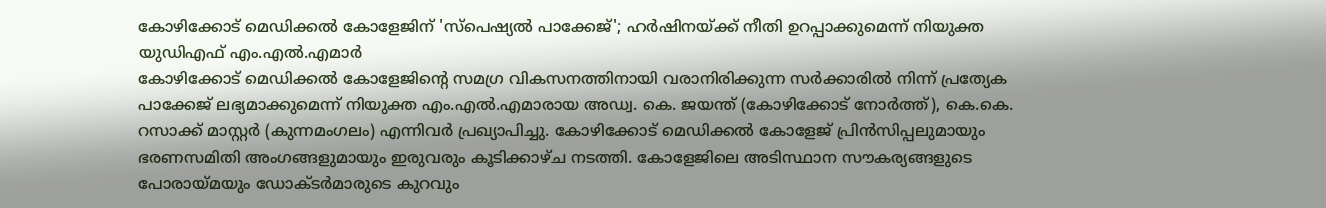കോഴിക്കോട് മെഡിക്കൽ കോളേജിന് 'സ്പെഷ്യൽ പാക്കേജ്'; ഹർഷിനയ്ക്ക് നീതി ഉറപ്പാക്കുമെന്ന് നിയുക്ത യുഡിഎഫ് എം.എൽ.എമാർ
കോഴിക്കോട് മെഡിക്കൽ കോളേജിന്റെ സമഗ്ര വികസനത്തിനായി വരാനിരിക്കുന്ന സർക്കാരിൽ നിന്ന് പ്രത്യേക പാക്കേജ് ലഭ്യമാക്കുമെന്ന് നിയുക്ത എം.എൽ.എമാരായ അഡ്വ. കെ. ജയന്ത് (കോഴിക്കോട് നോർത്ത്), കെ.കെ. റസാക്ക് മാസ്റ്റർ (കുന്നമംഗലം) എന്നിവർ പ്രഖ്യാപിച്ചു. കോഴിക്കോട് മെഡിക്കൽ കോളേജ് പ്രിൻസിപ്പലുമായും ഭരണസമിതി അംഗങ്ങളുമായും ഇരുവരും കൂടിക്കാഴ്ച നടത്തി. കോളേജിലെ അടിസ്ഥാന സൗകര്യങ്ങളുടെ പോരായ്മയും ഡോക്ടർമാരുടെ കുറവും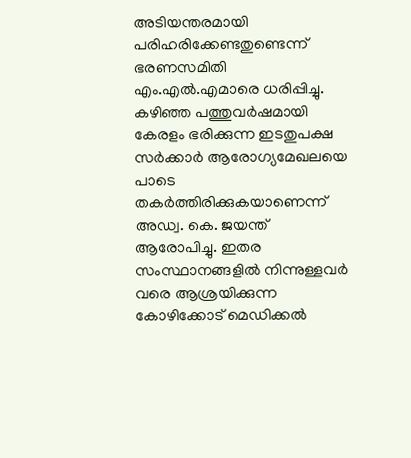അടിയന്തരമായി പരിഹരിക്കേണ്ടതുണ്ടെന്ന് ഭരണസമിതി എം.എൽ.എമാരെ ധരിപ്പിച്ചു.
കഴിഞ്ഞ പത്തുവർഷമായി കേരളം ഭരിക്കുന്ന ഇടതുപക്ഷ സർക്കാർ ആരോഗ്യമേഖലയെ പാടെ തകർത്തിരിക്കുകയാണെന്ന് അഡ്വ. കെ. ജയന്ത് ആരോപിച്ചു. ഇതര സംസ്ഥാനങ്ങളിൽ നിന്നുള്ളവർ വരെ ആശ്രയിക്കുന്ന കോഴിക്കോട് മെഡിക്കൽ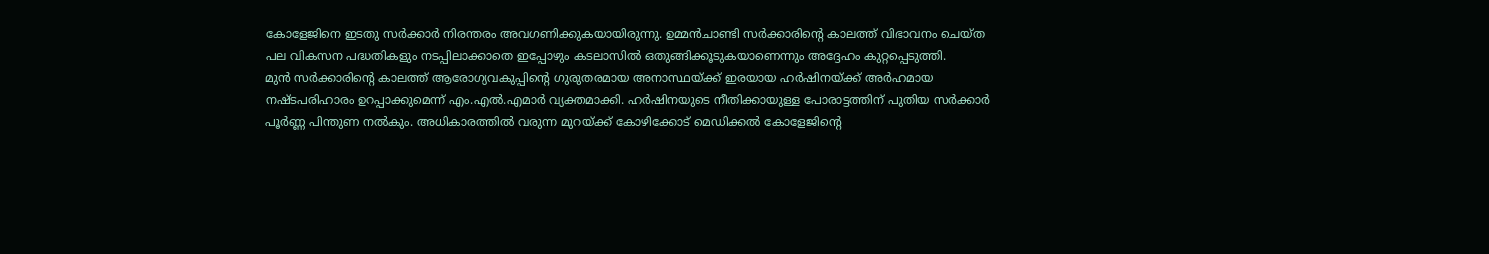കോളേജിനെ ഇടതു സർക്കാർ നിരന്തരം അവഗണിക്കുകയായിരുന്നു. ഉമ്മൻചാണ്ടി സർക്കാരിന്റെ കാലത്ത് വിഭാവനം ചെയ്ത പല വികസന പദ്ധതികളും നടപ്പിലാക്കാതെ ഇപ്പോഴും കടലാസിൽ ഒതുങ്ങിക്കൂടുകയാണെന്നും അദ്ദേഹം കുറ്റപ്പെടുത്തി.
മുൻ സർക്കാരിന്റെ കാലത്ത് ആരോഗ്യവകുപ്പിന്റെ ഗുരുതരമായ അനാസ്ഥയ്ക്ക് ഇരയായ ഹർഷിനയ്ക്ക് അർഹമായ നഷ്ടപരിഹാരം ഉറപ്പാക്കുമെന്ന് എം.എൽ.എമാർ വ്യക്തമാക്കി. ഹർഷിനയുടെ നീതിക്കായുള്ള പോരാട്ടത്തിന് പുതിയ സർക്കാർ പൂർണ്ണ പിന്തുണ നൽകും. അധികാരത്തിൽ വരുന്ന മുറയ്ക്ക് കോഴിക്കോട് മെഡിക്കൽ കോളേജിന്റെ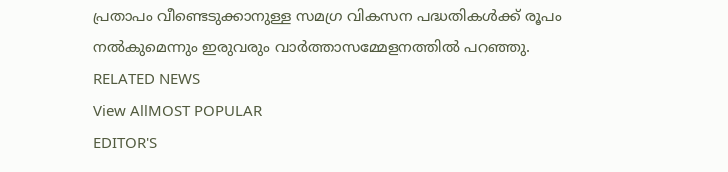പ്രതാപം വീണ്ടെടുക്കാനുള്ള സമഗ്ര വികസന പദ്ധതികൾക്ക് രൂപം നൽകുമെന്നും ഇരുവരും വാർത്താസമ്മേളനത്തിൽ പറഞ്ഞു.
RELATED NEWS
View AllMOST POPULAR
EDITOR'S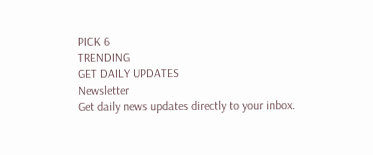PICK 6
TRENDING
GET DAILY UPDATES
Newsletter
Get daily news updates directly to your inbox.